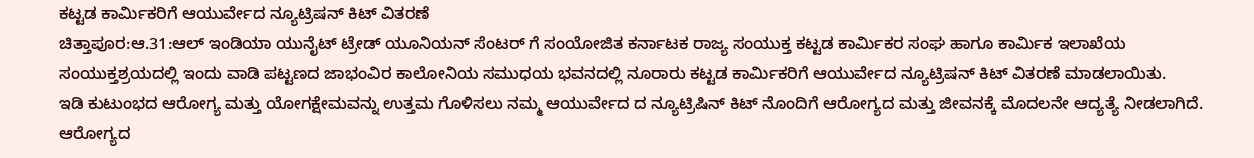ಕಟ್ಟಡ ಕಾರ್ಮಿಕರಿಗೆ ಆಯುರ್ವೇದ ನ್ಯೂಟ್ರಿಷನ್ ಕಿಟ್ ವಿತರಣೆ
ಚಿತ್ತಾಪೂರ:ಆ.31:ಆಲ್ ಇಂಡಿಯಾ ಯುನೈಟ್ ಟ್ರೇಡ್ ಯೂನಿಯನ್ ಸೆಂಟರ್ ಗೆ ಸಂಯೋಜಿತ ಕರ್ನಾಟಕ ರಾಜ್ಯ ಸಂಯುಕ್ತ ಕಟ್ಟಡ ಕಾರ್ಮಿಕರ ಸಂಘ ಹಾಗೂ ಕಾರ್ಮಿಕ ಇಲಾಖೆಯ ಸಂಯುಕ್ತಶ್ರಯದಲ್ಲಿ ಇಂದು ವಾಡಿ ಪಟ್ಟಣದ ಜಾಭಂವಿರ ಕಾಲೋನಿಯ ಸಮುಧಯ ಭವನದಲ್ಲಿ ನೂರಾರು ಕಟ್ಟಡ ಕಾರ್ಮಿಕರಿಗೆ ಆಯುರ್ವೇದ ನ್ಯೂಟ್ರಿಷನ್ ಕಿಟ್ ವಿತರಣೆ ಮಾಡಲಾಯಿತು.
ಇಡಿ ಕುಟುಂಭದ ಆರೋಗ್ಯ ಮತ್ತು ಯೋಗಕ್ಷೇಮವನ್ನು ಉತ್ತಮ ಗೊಳಿಸಲು ನಮ್ಮ ಆಯುರ್ವೇದ ದ ನ್ಯೂಟ್ರಿಷಿನ್ ಕಿಟ್ ನೊಂದಿಗೆ ಆರೋಗ್ಯದ ಮತ್ತು ಜೀವನಕ್ಕೆ ಮೊದಲನೇ ಆದ್ಯತ್ಯೆ ನೀಡಲಾಗಿದೆ. ಆರೋಗ್ಯದ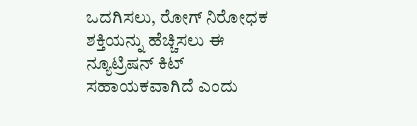ಒದಗಿಸಲು, ರೋಗ್ ನಿರೋಧಕ ಶಕ್ತಿಯನ್ನು ಹೆಚ್ಚಿಸಲು ಈ ನ್ಯೂಟ್ರಿಷನ್ ಕಿಟ್ ಸಹಾಯಕವಾಗಿದೆ ಎಂದು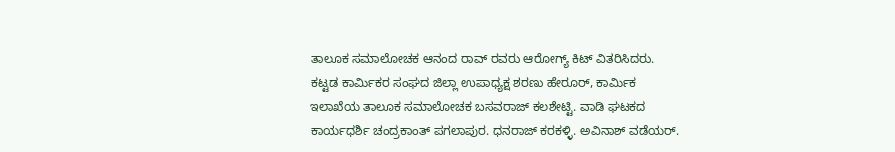ತಾಲೂಕ ಸಮಾಲೋಚಕ ಆನಂದ ರಾವ್ ರವರು ಆರೋಗ್ಯ್ ಕಿಟ್ ವಿತರಿಸಿದರು. ಕಟ್ಟಡ ಕಾರ್ಮಿಕರ ಸಂಘದ ಜಿಲ್ಲಾ ಉಪಾಧ್ಯಕ್ಷ ಶರಣು ಹೇರೂರ್, ಕಾರ್ಮಿಕ ಇಲಾಖೆಯ ತಾಲೂಕ ಸಮಾಲೋಚಕ ಬಸವರಾಜ್ ಕಲಶೇಟ್ಟಿ. ವಾಡಿ ಘಟಕದ ಕಾರ್ಯಧರ್ಶಿ ಚಂದ್ರಕಾಂತ್ ಪಗಲಾಪುರ. ಧನರಾಜ್ ಕರಕಳ್ಳಿ. ಅವಿನಾಶ್ ವಡೆಯರ್.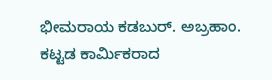ಭೀಮರಾಯ ಕಡಬುರ್. ಅಬ್ರಹಾಂ. ಕಟ್ಟಡ ಕಾರ್ಮಿಕರಾದ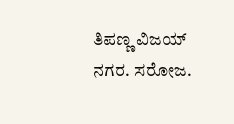ತಿಪಣ್ಣ ವಿಜಯ್ ನಗರ. ಸರೋಜ.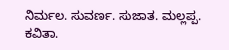ನಿರ್ಮಲ. ಸುವರ್ಣ. ಸುಜಾತ. ಮಲ್ಲಪ್ಪ. ಕವಿತಾ.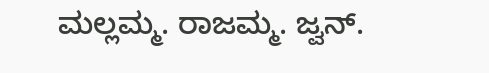ಮಲ್ಲಮ್ಮ. ರಾಜಮ್ಮ. ಜ್ವನ್.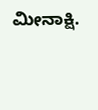ಮೀನಾಕ್ಷಿ.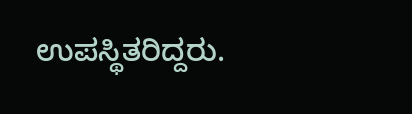ಉಪಸ್ಥಿತರಿದ್ದರು.